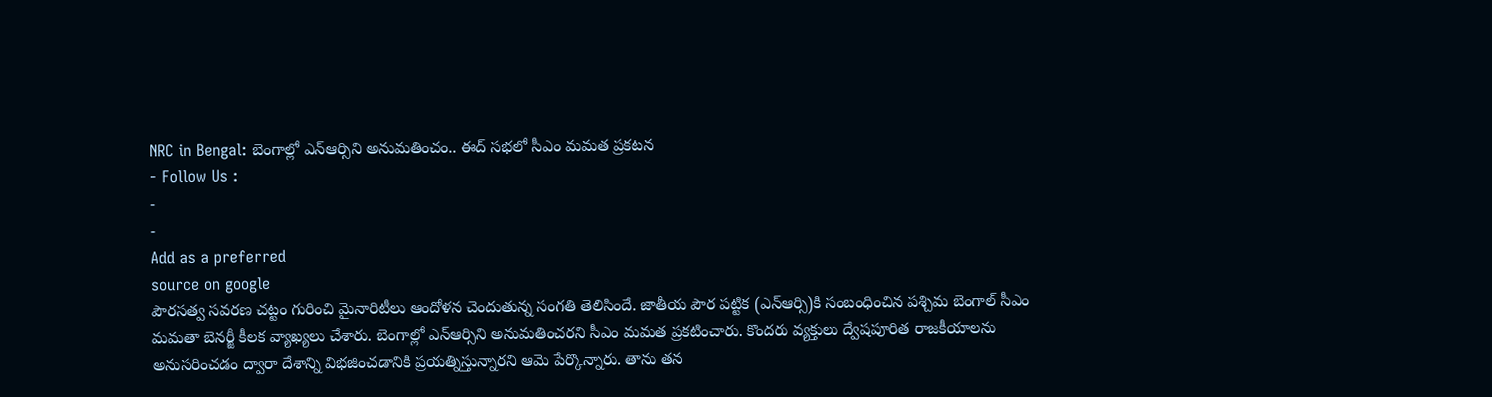NRC in Bengal: బెంగాల్లో ఎన్ఆర్సిని అనుమతించం.. ఈద్ సభలో సీఎం మమత ప్రకటన
- Follow Us :
-
-
Add as a preferred
source on google
పౌరసత్వ సవరణ చట్టం గురించి మైనారిటీలు ఆందోళన చెందుతున్న సంగతి తెలిసిందే. జాతీయ పౌర పట్టిక (ఎన్ఆర్సి)కి సంబంధించిన పశ్చిమ బెంగాల్ సీఎం మమతా బెనర్జీ కీలక వ్యాఖ్యలు చేశారు. బెంగాల్లో ఎన్ఆర్సిని అనుమతించరని సీఎం మమత ప్రకటించారు. కొందరు వ్యక్తులు ద్వేషపూరిత రాజకీయాలను అనుసరించడం ద్వారా దేశాన్ని విభజించడానికి ప్రయత్నిస్తున్నారని ఆమె పేర్కొన్నారు. తాను తన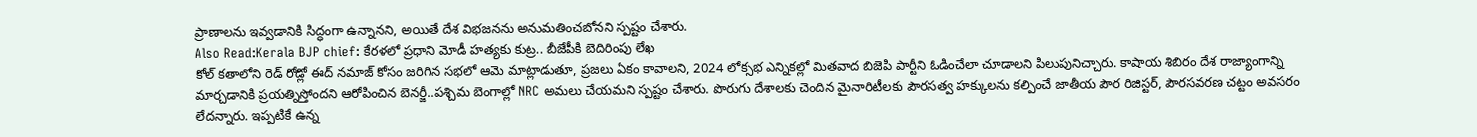ప్రాణాలను ఇవ్వడానికి సిద్ధంగా ఉన్నానని, అయితే దేశ విభజనను అనుమతించబోనని స్పష్టం చేశారు.
Also Read:Kerala BJP chief: కేరళలో ప్రధాని మోడీ హత్యకు కుట్ర.. బీజేపీకి బెదిరింపు లేఖ
కోల్ కతాలోని రెడ్ రోడ్లో ఈద్ నమాజ్ కోసం జరిగిన సభలో ఆమె మాట్లాడుతూ, ప్రజలు ఏకం కావాలని, 2024 లోక్సభ ఎన్నికల్లో మితవాద బిజెపి పార్టీని ఓడించేలా చూడాలని పిలుపునిచ్చారు. కాషాయ శిబిరం దేశ రాజ్యాంగాన్ని మార్చడానికి ప్రయత్నిస్తోందని ఆరోపించిన బెనర్జీ..పశ్చిమ బెంగాల్లో NRC అమలు చేయమని స్పష్టం చేశారు. పొరుగు దేశాలకు చెందిన మైనారిటీలకు పౌరసత్వ హక్కులను కల్పించే జాతీయ పౌర రిజిస్టర్, పౌరసవరణ చట్టం అవసరం లేదన్నారు. ఇప్పటికే ఉన్న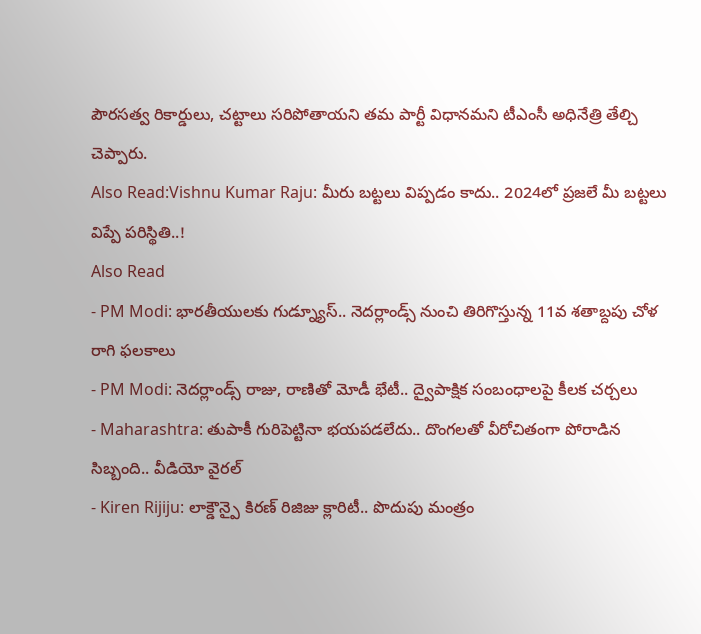పౌరసత్వ రికార్డులు, చట్టాలు సరిపోతాయని తమ పార్టీ విధానమని టీఎంసీ అధినేత్రి తేల్చి చెప్పారు.
Also Read:Vishnu Kumar Raju: మీరు బట్టలు విప్పడం కాదు.. 2024లో ప్రజలే మీ బట్టలు విప్పే పరిస్థితి..!
Also Read
- PM Modi: భారతీయులకు గుడ్న్యూస్.. నెదర్లాండ్స్ నుంచి తిరిగొస్తున్న 11వ శతాబ్దపు చోళ రాగి ఫలకాలు
- PM Modi: నెదర్లాండ్స్ రాజు, రాణితో మోడీ భేటీ.. ద్వైపాక్షిక సంబంధాలపై కీలక చర్చలు
- Maharashtra: తుపాకీ గురిపెట్టినా భయపడలేదు.. దొంగలతో వీరోచితంగా పోరాడిన సిబ్బంది.. వీడియో వైరల్
- Kiren Rijiju: లాక్డౌన్పై కిరణ్ రిజిజు క్లారిటీ.. పొదుపు మంత్రం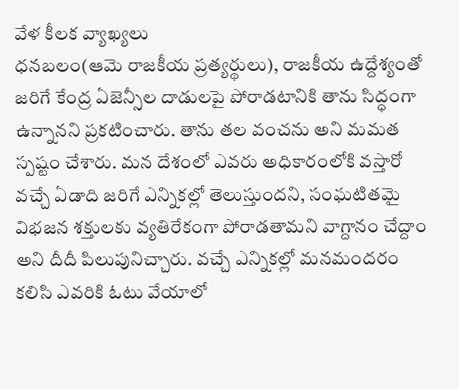వేళ కీలక వ్యాఖ్యలు
ధనబలం(ఆమె రాజకీయ ప్రత్యర్థులు), రాజకీయ ఉద్దేశ్యంతో జరిగే కేంద్ర ఏజెన్సీల దాడులపై పోరాడటానికి తాను సిద్ధంగా ఉన్నానని ప్రకటించారు. తాను తల వంచను అని మమత స్పష్టం చేశారు. మన దేశంలో ఎవరు అధికారంలోకి వస్తారో వచ్చే ఏడాది జరిగే ఎన్నికల్లో తెలుస్తుందని, సంఘటితమై విభజన శక్తులకు వ్యతిరేకంగా పోరాడతామని వాగ్దానం చేద్దాం అని దీదీ పిలుపునిచ్చారు. వచ్చే ఎన్నికల్లో మనమందరం కలిసి ఎవరికి ఓటు వేయాలో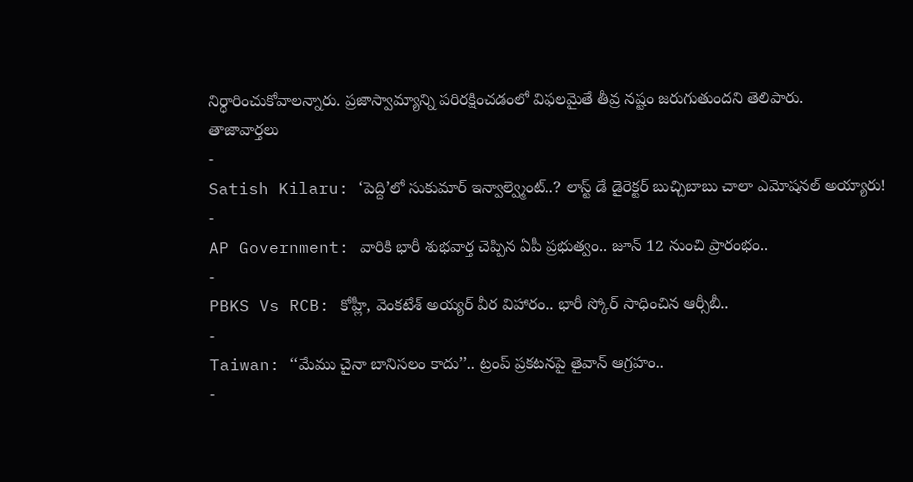నిర్ధారించుకోవాలన్నారు. ప్రజాస్వామ్యాన్ని పరిరక్షించడంలో విఫలమైతే తీవ్ర నష్టం జరుగుతుందని తెలిపారు.
తాజావార్తలు
-
Satish Kilaru: ‘పెద్ది’లో సుకుమార్ ఇన్వాల్వ్మెంట్..? లాస్ట్ డే డైరెక్టర్ బుచ్చిబాబు చాలా ఎమోషనల్ అయ్యారు!
-
AP Government: వారికి భారీ శుభవార్త చెప్పిన ఏపీ ప్రభుత్వం.. జూన్ 12 నుంచి ప్రారంభం..
-
PBKS Vs RCB: కోహ్లీ, వెంకటేశ్ అయ్యర్ వీర విహారం.. భారీ స్కోర్ సాధించిన ఆర్సీబీ..
-
Taiwan: ‘‘మేము చైనా బానిసలం కాదు’’.. ట్రంప్ ప్రకటనపై తైవాన్ ఆగ్రహం..
-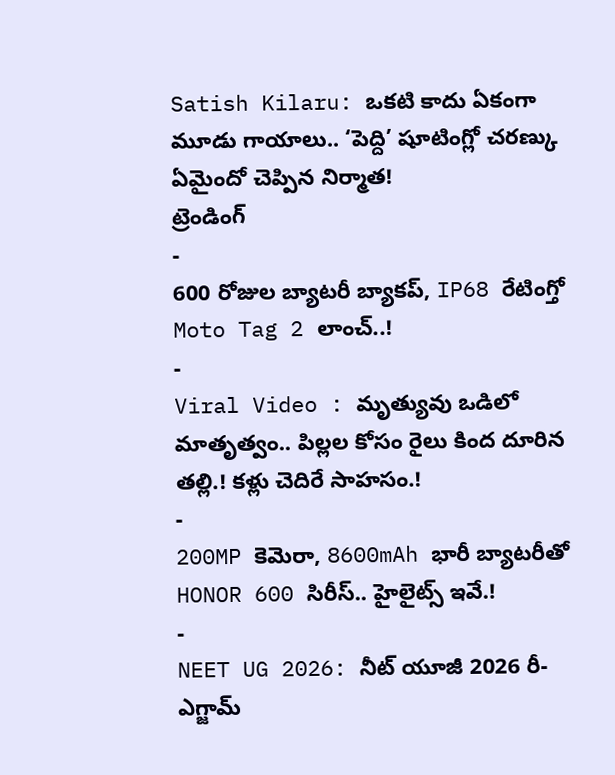Satish Kilaru: ఒకటి కాదు ఏకంగా మూడు గాయాలు.. ‘పెద్ది’ షూటింగ్లో చరణ్కు ఏమైందో చెప్పిన నిర్మాత!
ట్రెండింగ్
-
600 రోజుల బ్యాటరీ బ్యాకప్, IP68 రేటింగ్తో Moto Tag 2 లాంచ్..!
-
Viral Video : మృత్యువు ఒడిలో మాతృత్వం.. పిల్లల కోసం రైలు కింద దూరిన తల్లి.! కళ్లు చెదిరే సాహసం.!
-
200MP కెమెరా, 8600mAh భారీ బ్యాటరీతో HONOR 600 సిరీస్.. హైలైట్స్ ఇవే.!
-
NEET UG 2026: నీట్ యూజీ 2026 రీ-ఎగ్జామ్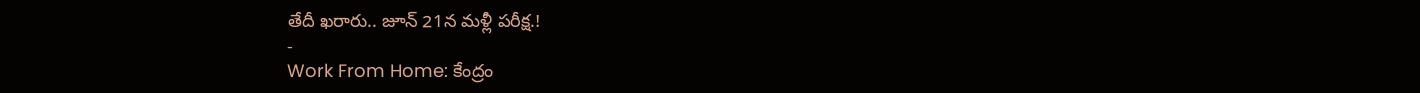తేదీ ఖరారు.. జూన్ 21న మళ్లీ పరీక్ష.!
-
Work From Home: కేంద్రం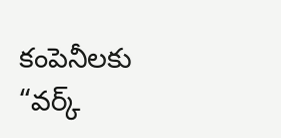కంపెనీలకు “వర్క్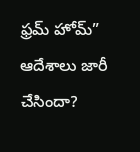ఫ్రమ్ హోమ్” ఆదేశాలు జారీ చేసిందా?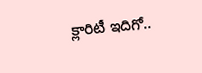క్లారిటీ ఇదిగో..